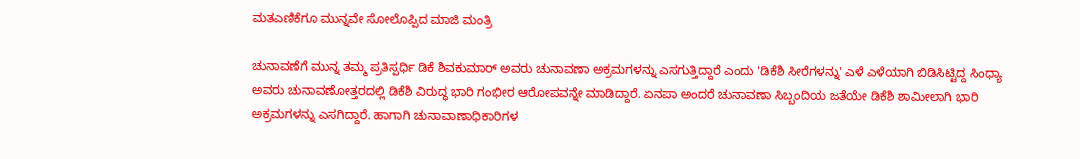ಮತಎಣಿಕೆಗೂ ಮುನ್ನವೇ ಸೋಲೊಪ್ಪಿದ ಮಾಜಿ ಮಂತ್ರಿ

ಚುನಾವಣೆಗೆ ಮುನ್ನ ತಮ್ಮ ಪ್ರತಿಸ್ಪರ್ಧಿ ಡಿಕೆ ಶಿವಕುಮಾರ್ ಅವರು ಚುನಾವಣಾ ಅಕ್ರಮಗಳನ್ನು ಎಸಗುತ್ತಿದ್ದಾರೆ ಎಂದು 'ಡಿಕೆಶಿ ಸೀರೆಗಳನ್ನು' ಎಳೆ ಎಳೆಯಾಗಿ ಬಿಡಿಸಿಟ್ಟಿದ್ದ ಸಿಂಧ್ಯಾ ಅವರು ಚುನಾವಣೋತ್ತರದಲ್ಲಿ ಡಿಕೆಶಿ ವಿರುದ್ಧ ಭಾರಿ ಗಂಭೀರ ಆರೋಪವನ್ನೇ ಮಾಡಿದ್ದಾರೆ. ಏನಪಾ ಅಂದರೆ ಚುನಾವಣಾ ಸಿಬ್ಬಂದಿಯ ಜತೆಯೇ ಡಿಕೆಶಿ ಶಾಮೀಲಾಗಿ ಭಾರಿ ಅಕ್ರಮಗಳನ್ನು ಎಸಗಿದ್ದಾರೆ. ಹಾಗಾಗಿ ಚುನಾವಾಣಾಧಿಕಾರಿಗಳ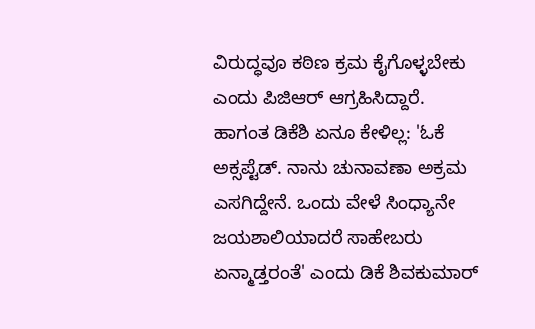ವಿರುದ್ಧವೂ ಕಠಿಣ ಕ್ರಮ ಕೈಗೊಳ್ಳಬೇಕು ಎಂದು ಪಿಜಿಆರ್ ಆಗ್ರಹಿಸಿದ್ದಾರೆ.
ಹಾಗಂತ ಡಿಕೆಶಿ ಏನೂ ಕೇಳಿಲ್ಲ: 'ಓಕೆ ಅಕ್ಸಪ್ಟೆಡ್. ನಾನು ಚುನಾವಣಾ ಅಕ್ರಮ ಎಸಗಿದ್ದೇನೆ. ಒಂದು ವೇಳೆ ಸಿಂಧ್ಯಾನೇ ಜಯಶಾಲಿಯಾದರೆ ಸಾಹೇಬರು ಏನ್ಮಾಡ್ತರಂತೆ' ಎಂದು ಡಿಕೆ ಶಿವಕುಮಾರ್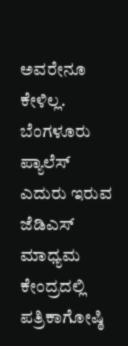ಅವರೇನೂ ಕೇಳಿಲ್ಲ.
ಬೆಂಗಳೂರು ಪ್ಯಾಲೆಸ್ ಎದುರು ಇರುವ ಜೆಡಿಎಸ್ ಮಾಧ್ಯಮ ಕೇಂದ್ರದಲ್ಲಿ ಪತ್ರಿಕಾಗೋಷ್ಠಿ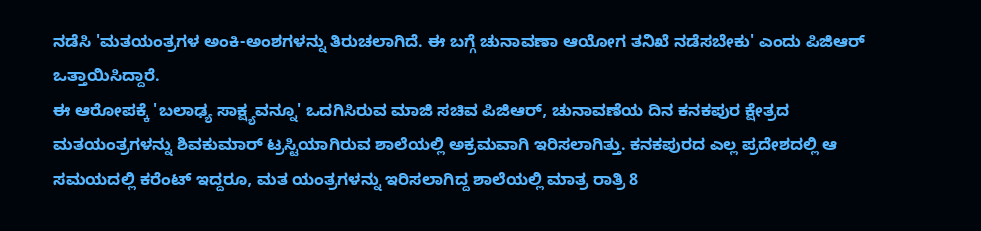ನಡೆಸಿ 'ಮತಯಂತ್ರಗಳ ಅಂಕಿ-ಅಂಶಗಳನ್ನು ತಿರುಚಲಾಗಿದೆ. ಈ ಬಗ್ಗೆ ಚುನಾವಣಾ ಆಯೋಗ ತನಿಖೆ ನಡೆಸಬೇಕು' ಎಂದು ಪಿಜಿಆರ್ ಒತ್ತಾಯಿಸಿದ್ದಾರೆ.
ಈ ಆರೋಪಕ್ಕೆ 'ಬಲಾಢ್ಯ ಸಾಕ್ಷ್ಯವನ್ನೂ' ಒದಗಿಸಿರುವ ಮಾಜಿ ಸಚಿವ ಪಿಜಿಆರ್, ಚುನಾವಣೆಯ ದಿನ ಕನಕಪುರ ಕ್ಷೇತ್ರದ ಮತಯಂತ್ರಗಳನ್ನು ಶಿವಕುಮಾರ್ ಟ್ರಸ್ಟಿಯಾಗಿರುವ ಶಾಲೆಯಲ್ಲಿ ಅಕ್ರಮವಾಗಿ ಇರಿಸಲಾಗಿತ್ತು. ಕನಕಪುರದ ಎಲ್ಲ ಪ್ರದೇಶದಲ್ಲಿ ಆ ಸಮಯದಲ್ಲಿ ಕರೆಂಟ್ ಇದ್ದರೂ, ಮತ ಯಂತ್ರಗಳನ್ನು ಇರಿಸಲಾಗಿದ್ದ ಶಾಲೆಯಲ್ಲಿ ಮಾತ್ರ ರಾತ್ರಿ 8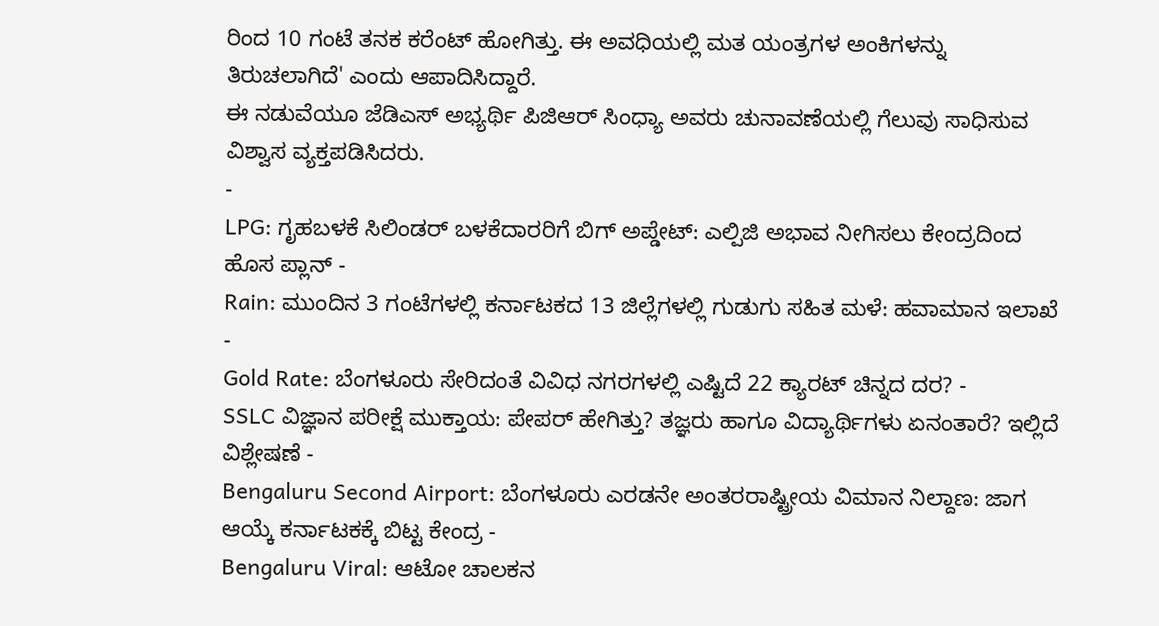ರಿಂದ 10 ಗಂಟೆ ತನಕ ಕರೆಂಟ್ ಹೋಗಿತ್ತು. ಈ ಅವಧಿಯಲ್ಲಿ ಮತ ಯಂತ್ರಗಳ ಅಂಕಿಗಳನ್ನು ತಿರುಚಲಾಗಿದೆ' ಎಂದು ಆಪಾದಿಸಿದ್ದಾರೆ.
ಈ ನಡುವೆಯೂ ಜೆಡಿಎಸ್ ಅಭ್ಯರ್ಥಿ ಪಿಜಿಆರ್ ಸಿಂಧ್ಯಾ ಅವರು ಚುನಾವಣೆಯಲ್ಲಿ ಗೆಲುವು ಸಾಧಿಸುವ ವಿಶ್ವಾಸ ವ್ಯಕ್ತಪಡಿಸಿದರು.
-
LPG: ಗೃಹಬಳಕೆ ಸಿಲಿಂಡರ್ ಬಳಕೆದಾರರಿಗೆ ಬಿಗ್ ಅಪ್ಡೇಟ್: ಎಲ್ಪಿಜಿ ಅಭಾವ ನೀಗಿಸಲು ಕೇಂದ್ರದಿಂದ ಹೊಸ ಪ್ಲಾನ್ -
Rain: ಮುಂದಿನ 3 ಗಂಟೆಗಳಲ್ಲಿ ಕರ್ನಾಟಕದ 13 ಜಿಲ್ಲೆಗಳಲ್ಲಿ ಗುಡುಗು ಸಹಿತ ಮಳೆ: ಹವಾಮಾನ ಇಲಾಖೆ -
Gold Rate: ಬೆಂಗಳೂರು ಸೇರಿದಂತೆ ವಿವಿಧ ನಗರಗಳಲ್ಲಿ ಎಷ್ಟಿದೆ 22 ಕ್ಯಾರಟ್ ಚಿನ್ನದ ದರ? -
SSLC ವಿಜ್ಞಾನ ಪರೀಕ್ಷೆ ಮುಕ್ತಾಯ: ಪೇಪರ್ ಹೇಗಿತ್ತು? ತಜ್ಞರು ಹಾಗೂ ವಿದ್ಯಾರ್ಥಿಗಳು ಏನಂತಾರೆ? ಇಲ್ಲಿದೆ ವಿಶ್ಲೇಷಣೆ -
Bengaluru Second Airport: ಬೆಂಗಳೂರು ಎರಡನೇ ಅಂತರರಾಷ್ಟ್ರೀಯ ವಿಮಾನ ನಿಲ್ದಾಣ: ಜಾಗ ಆಯ್ಕೆ ಕರ್ನಾಟಕಕ್ಕೆ ಬಿಟ್ಟ ಕೇಂದ್ರ -
Bengaluru Viral: ಆಟೋ ಚಾಲಕನ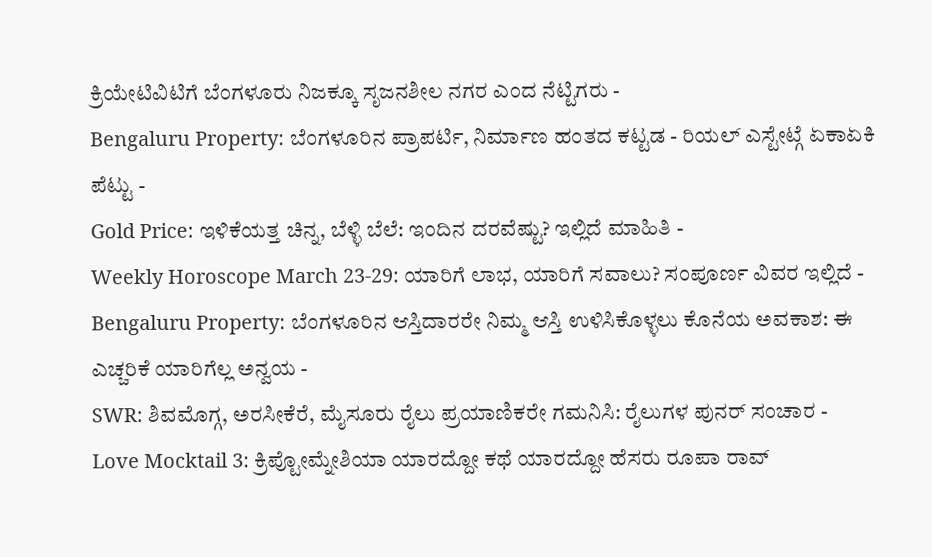ಕ್ರಿಯೇಟಿವಿಟಿಗೆ ಬೆಂಗಳೂರು ನಿಜಕ್ಕೂ ಸೃಜನಶೀಲ ನಗರ ಎಂದ ನೆಟ್ಟಿಗರು -
Bengaluru Property: ಬೆಂಗಳೂರಿನ ಪ್ರಾಪರ್ಟಿ, ನಿರ್ಮಾಣ ಹಂತದ ಕಟ್ಟಡ - ರಿಯಲ್ ಎಸ್ಟೇಟ್ಗೆ ಏಕಾಏಕಿ ಪೆಟ್ಟು -
Gold Price: ಇಳಿಕೆಯತ್ತ ಚಿನ್ನ, ಬೆಳ್ಳಿ ಬೆಲೆ: ಇಂದಿನ ದರವೆಷ್ಟು? ಇಲ್ಲಿದೆ ಮಾಹಿತಿ -
Weekly Horoscope March 23-29: ಯಾರಿಗೆ ಲಾಭ, ಯಾರಿಗೆ ಸವಾಲು? ಸಂಪೂರ್ಣ ವಿವರ ಇಲ್ಲಿದೆ -
Bengaluru Property: ಬೆಂಗಳೂರಿನ ಆಸ್ತಿದಾರರೇ ನಿಮ್ಮ ಆಸ್ತಿ ಉಳಿಸಿಕೊಳ್ಳಲು ಕೊನೆಯ ಅವಕಾಶ: ಈ ಎಚ್ಚರಿಕೆ ಯಾರಿಗೆಲ್ಲ ಅನ್ವಯ -
SWR: ಶಿವಮೊಗ್ಗ, ಅರಸೀಕೆರೆ, ಮೈಸೂರು ರೈಲು ಪ್ರಯಾಣಿಕರೇ ಗಮನಿಸಿ: ರೈಲುಗಳ ಪುನರ್ ಸಂಚಾರ -
Love Mocktail 3: ಕ್ರಿಪ್ಟೋಮ್ನೇಶಿಯಾ ಯಾರದ್ದೋ ಕಥೆ ಯಾರದ್ದೋ ಹೆಸರು ರೂಪಾ ರಾವ್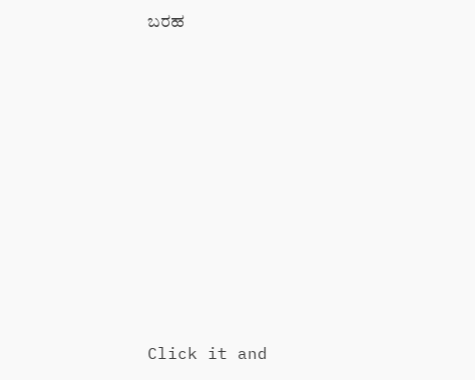ಬರಹ












Click it and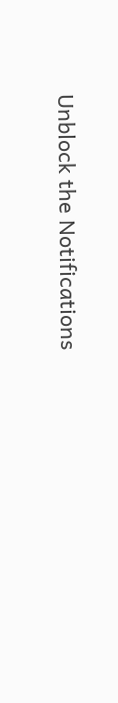Unblock the Notifications